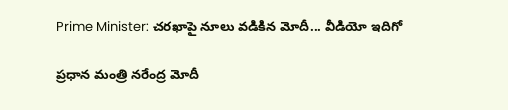Prime Minister: చ‌ర‌ఖాపై నూలు వ‌డికిన మోదీ... వీడియో ఇదిగో

ప్ర‌ధాన మంత్రి న‌రేంద్ర మోదీ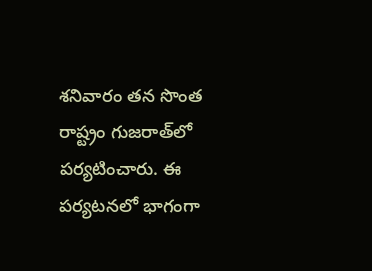శ‌నివారం త‌న సొంత రాష్ట్రం గుజ‌రాత్‌లో ప‌ర్య‌టించారు. ఈ ప‌ర్య‌ట‌న‌లో భాగంగా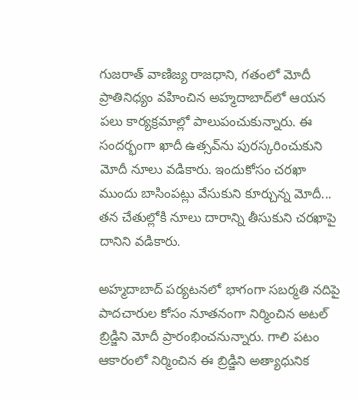గుజ‌రాత్ వాణిజ్య రాజ‌ధాని, గ‌తంలో మోదీ ప్రాతినిధ్యం వ‌హించిన అహ్మ‌దాబాద్‌లో ఆయ‌న ప‌లు కార్య‌క్ర‌మాల్లో పాలుపంచుకున్నారు. ఈ సంద‌ర్భంగా ఖాదీ ఉత్స‌వ్‌ను పుర‌స్క‌రించుకుని మోదీ నూలు వ‌డికారు. ఇందుకోసం చ‌ర‌ఖా ముందు బాసింప‌ట్లు వేసుకుని కూర్చున్న మోదీ... తన చేతుల్లోకి నూలు దారాన్ని తీసుకుని చ‌ర‌ఖాపై దానిని వ‌డికారు.

అహ్మ‌దాబాద్ ప‌ర్య‌ట‌న‌లో భాగంగా స‌బ‌ర్మ‌తి న‌దిపై పాద‌చారుల కోసం నూత‌నంగా నిర్మించిన అట‌ల్ బ్రిడ్జిని మోదీ ప్రారంభించ‌నున్నారు. గాలి ప‌టం ఆకారంలో నిర్మించిన ఈ బ్రిడ్జిని అత్యాధునిక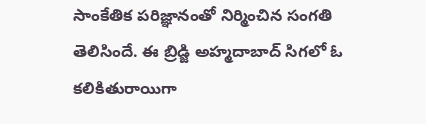సాంకేతిక ప‌రిజ్ఞానంతో నిర్మించిన సంగ‌తి తెలిసిందే. ఈ బ్రిడ్జి అహ్మ‌దాబాద్ సిగ‌లో ఓ క‌లికితురాయిగా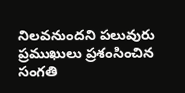నిల‌వ‌నుంద‌ని ప‌లువురు ప్ర‌ముఖులు ప్ర‌శంసించిన సంగ‌తి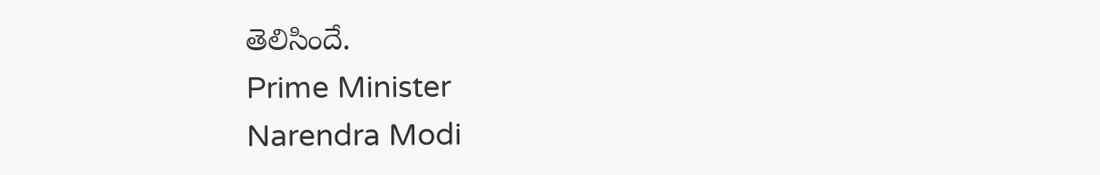తెలిసిందే.
Prime Minister
Narendra Modi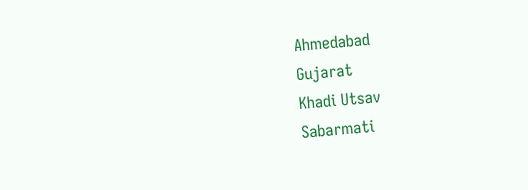Ahmedabad
Gujarat
Khadi Utsav
Sabarmati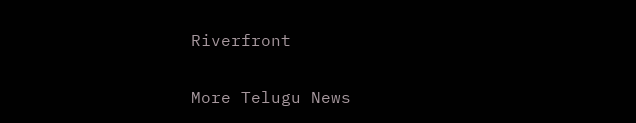Riverfront

More Telugu News